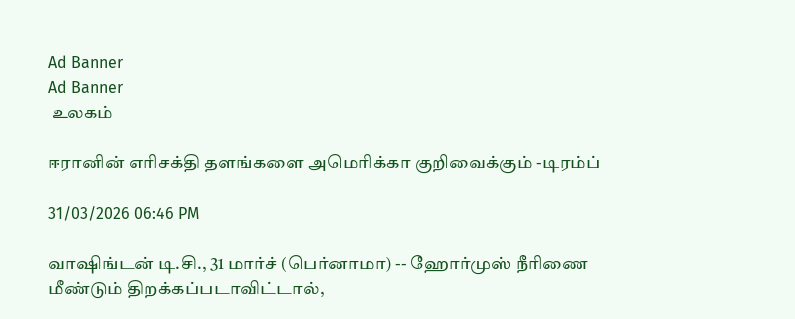Ad Banner
Ad Banner
 உலகம்

ஈரானின் எரிசக்தி தளங்களை அமெரிக்கா குறிவைக்கும் -டிரம்ப்

31/03/2026 06:46 PM

வாஷிங்டன் டி.சி., 31 மார்ச் (பெர்னாமா) -- ஹோர்முஸ் நீரிணை மீண்டும் திறக்கப்படாவிட்டால்,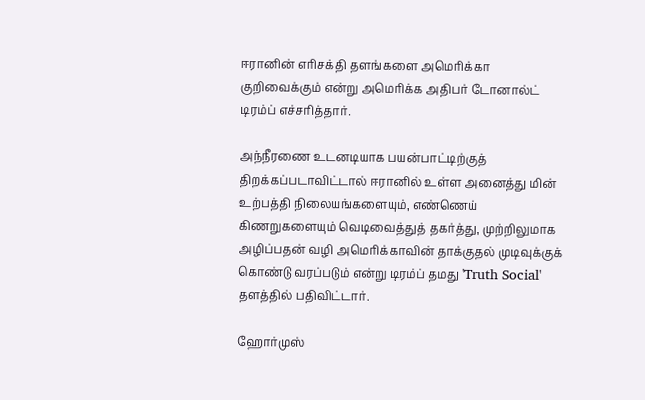ஈரானின் எரிசக்தி தளங்களை அமெரிக்கா குறிவைக்கும் என்று அமெரிக்க அதிபர் டோனால்ட் டிரம்ப் எச்சரித்தார்.

அந்நீரணை உடனடியாக பயன்பாட்டிற்குத் திறக்கப்படாவிட்டால் ஈரானில் உள்ள அனைத்து மின் உற்பத்தி நிலையங்களையும், எண்ணெய் கிணறுகளையும் வெடிவைத்துத் தகர்த்து, முற்றிலுமாக அழிப்பதன் வழி அமெரிக்காவின் தாக்குதல் முடிவுக்குக் கொண்டு வரப்படும் என்று டிரம்ப் தமது 'Truth Social' தளத்தில் பதிவிட்டார்.

ஹோர்முஸ்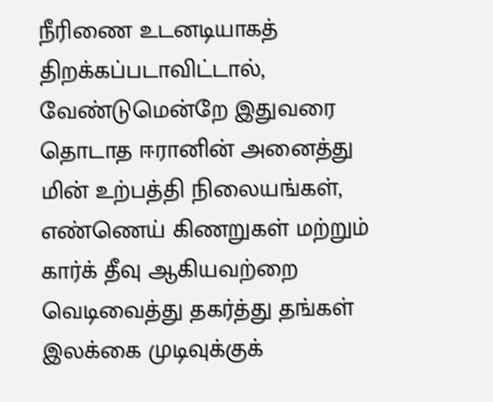நீரிணை உடனடியாகத் திறக்கப்படாவிட்டால், வேண்டுமென்றே இதுவரை தொடாத ஈரானின் அனைத்து மின் உற்பத்தி நிலையங்கள், எண்ணெய் கிணறுகள் மற்றும் கார்க் தீவு ஆகியவற்றை வெடிவைத்து தகர்த்து தங்கள் இலக்கை முடிவுக்குக்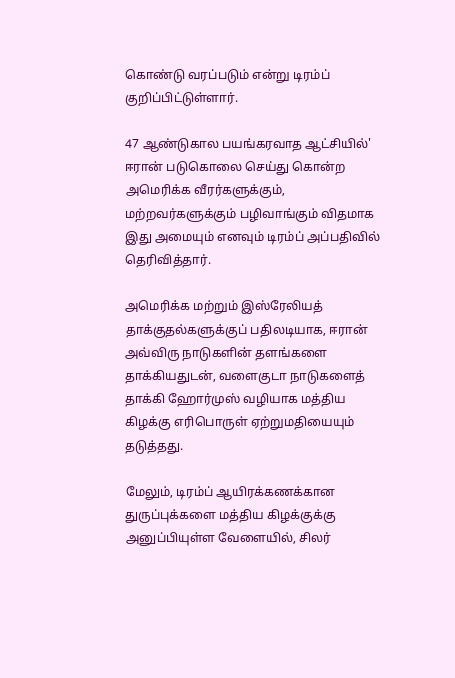கொண்டு வரப்படும் என்று டிரம்ப் குறிப்பிட்டுள்ளார்.

47 ஆண்டுகால பயங்கரவாத ஆட்சியில்' ஈரான் படுகொலை செய்து கொன்ற அமெரிக்க வீரர்களுக்கும், மற்றவர்களுக்கும் பழிவாங்கும் விதமாக இது அமையும் எனவும் டிரம்ப் அப்பதிவில் தெரிவித்தார்.

அமெரிக்க மற்றும் இஸ்ரேலியத் தாக்குதல்களுக்குப் பதிலடியாக, ஈரான் அவ்விரு நாடுகளின் தளங்களை தாக்கியதுடன், வளைகுடா நாடுகளைத் தாக்கி ஹோர்முஸ் வழியாக மத்திய கிழக்கு எரிபொருள் ஏற்றுமதியையும் தடுத்தது.

மேலும், டிரம்ப் ஆயிரக்கணக்கான துருப்புக்களை மத்திய கிழக்குக்கு அனுப்பியுள்ள வேளையில், சிலர்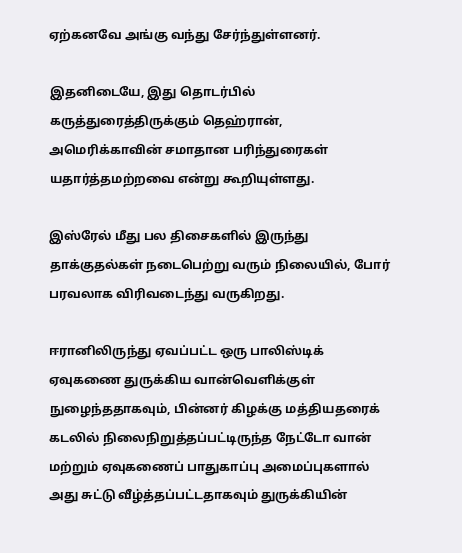ஏற்கனவே அங்கு வந்து சேர்ந்துள்ளனர்.

இதனிடையே, இது தொடர்பில் கருத்துரைத்திருக்கும் தெஹ்ரான், அமெரிக்காவின் சமாதான பரிந்துரைகள் யதார்த்தமற்றவை என்று கூறியுள்ளது.

இஸ்ரேல் மீது பல திசைகளில் இருந்து தாக்குதல்கள் நடைபெற்று வரும் நிலையில், போர் பரவலாக விரிவடைந்து வருகிறது.

ஈரானிலிருந்து ஏவப்பட்ட ஒரு பாலிஸ்டிக் ஏவுகணை துருக்கிய வான்வெளிக்குள் நுழைந்ததாகவும், பின்னர் கிழக்கு மத்தியதரைக் கடலில் நிலைநிறுத்தப்பட்டிருந்த நேட்டோ வான் மற்றும் ஏவுகணைப் பாதுகாப்பு அமைப்புகளால் அது சுட்டு வீழ்த்தப்பட்டதாகவும் துருக்கியின்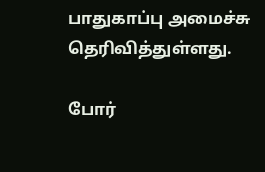பாதுகாப்பு அமைச்சு தெரிவித்துள்ளது.

போர்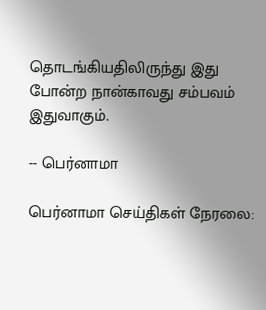தொடங்கியதிலிருந்து இது போன்ற நான்காவது சம்பவம் இதுவாகும்.

-- பெர்னாமா

பெர்னாமா செய்திகள் நேரலை: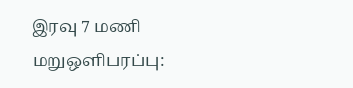இரவு 7 மணி மறுஒளிபரப்பு: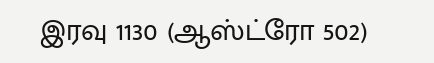இரவு 1130 (ஆஸ்ட்ரோ 502)